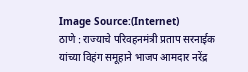Image Source:(Internet)
ठाणे : राज्याचे परिवहनमंत्री प्रताप सरनाईक यांच्या विहंग समूहाने भाजप आमदार नरेंद्र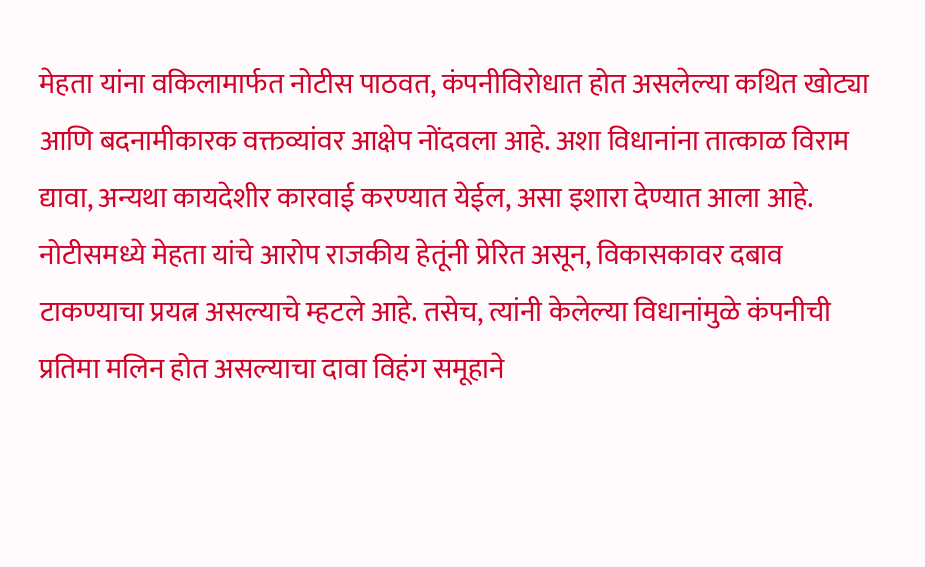मेहता यांना वकिलामार्फत नोटीस पाठवत, कंपनीविरोधात होत असलेल्या कथित खोट्या आणि बदनामीकारक वक्तव्यांवर आक्षेप नोंदवला आहे. अशा विधानांना तात्काळ विराम द्यावा, अन्यथा कायदेशीर कारवाई करण्यात येईल, असा इशारा देण्यात आला आहे.
नोटीसमध्ये मेहता यांचे आरोप राजकीय हेतूंनी प्रेरित असून, विकासकावर दबाव टाकण्याचा प्रयत्न असल्याचे म्हटले आहे. तसेच, त्यांनी केलेल्या विधानांमुळे कंपनीची प्रतिमा मलिन होत असल्याचा दावा विहंग समूहाने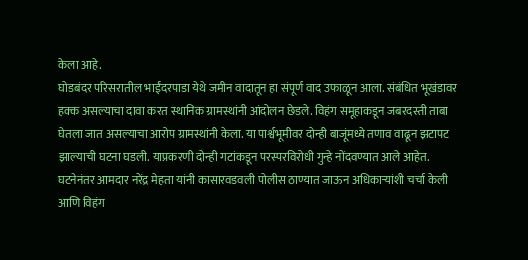केला आहे.
घोडबंदर परिसरातील भाईंदरपाडा येथे जमीन वादातून हा संपूर्ण वाद उफाळून आला. संबंधित भूखंडावर हक्क असल्याचा दावा करत स्थानिक ग्रामस्थांनी आंदोलन छेडले. विहंग समूहाकडून जबरदस्ती ताबा घेतला जात असल्याचा आरोप ग्रामस्थांनी केला. या पार्श्वभूमीवर दोन्ही बाजूंमध्ये तणाव वाढून झटापट झाल्याची घटना घडली. याप्रकरणी दोन्ही गटांकडून परस्परविरोधी गुन्हे नोंदवण्यात आले आहेत.
घटनेनंतर आमदार नरेंद्र मेहता यांनी कासारवडवली पोलीस ठाण्यात जाऊन अधिकाऱ्यांशी चर्चा केली आणि विहंग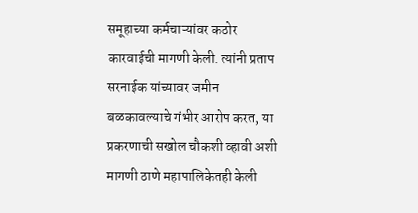समूहाच्या कर्मचाऱ्यांवर कठोर कारवाईची मागणी केली. त्यांनी प्रताप सरनाईक यांच्यावर जमीन बळकावल्याचे गंभीर आरोप करत, या प्रकरणाची सखोल चौकशी व्हावी अशी मागणी ठाणे महापालिकेतही केली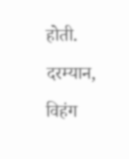होती.
दरम्यान, विहंग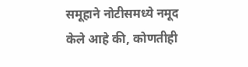समूहाने नोटीसमध्ये नमूद केले आहे की, कोणतीही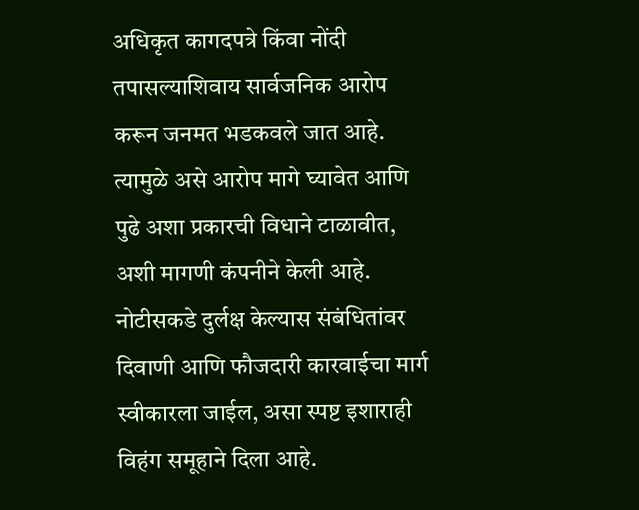अधिकृत कागदपत्रे किंवा नोंदी तपासल्याशिवाय सार्वजनिक आरोप करून जनमत भडकवले जात आहे. त्यामुळे असे आरोप मागे घ्यावेत आणि पुढे अशा प्रकारची विधाने टाळावीत, अशी मागणी कंपनीने केली आहे.
नोटीसकडे दुर्लक्ष केल्यास संबंधितांवर दिवाणी आणि फौजदारी कारवाईचा मार्ग स्वीकारला जाईल, असा स्पष्ट इशाराही विहंग समूहाने दिला आहे.